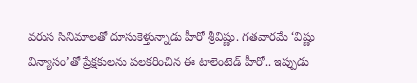వరుస సినిమాలతో దూసుకెళ్తున్నాడు హీరో శ్రీవిష్ణు. గతవారమే ‘విష్ణు విన్యాసం’తో ప్రేక్షకులను పలకరించిన ఈ టాలెంటెడ్ హీరో.. ఇప్పుడు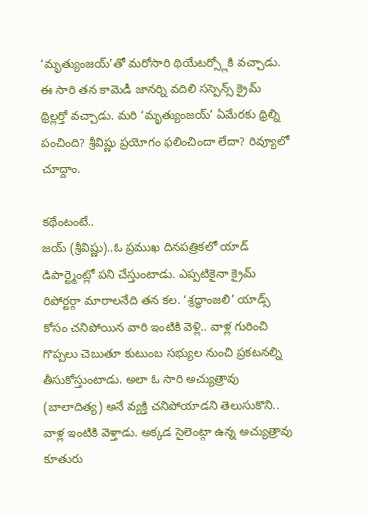‘మృత్యుంజయ్’తో మరోసారి థియేటర్స్లోకి వచ్చాడు. ఈ సారి తన కామెడీ జానర్ని వదిలి సస్పెన్స్ క్రైమ్ థ్రిల్లర్తో వచ్చాడు. మరి ‘మృత్యుంజయ్’ ఏమేరకు థ్రిల్ని పంచింది? శ్రీవిష్ణు ప్రయోగం ఫలించిందా లేదా? రివ్యూలో చూద్దాం.

కథేంటంటే..
జయ్ (శ్రీవిష్ణు)..ఓ ప్రముఖ దినపత్రికలో యాడ్ డిపార్ట్మెంట్లో పని చేస్తుంటాడు. ఎప్పటికైనా క్రైమ్ రిపోర్టర్గా మారాలనేది తన కల. ‘శ్రద్ధాంజలి’ యాడ్స్ కోసం చనిపోయిన వారి ఇంటికి వెళ్లి.. వాళ్ల గురించి గొప్పలు చెబుతూ కుటుంబ సభ్యుల నుంచి ప్రకటనల్ని తీసుకోస్తుంటాడు. అలా ఓ సారి అచ్యుత్రావు (బాలాదిత్య) అనే వ్యక్తి చనిపోయాడని తెలుసుకొని.. వాళ్ల ఇంటికి వెళ్తాడు. అక్కడ సైలెంట్గా ఉన్న అచ్యుత్రావు కూతురు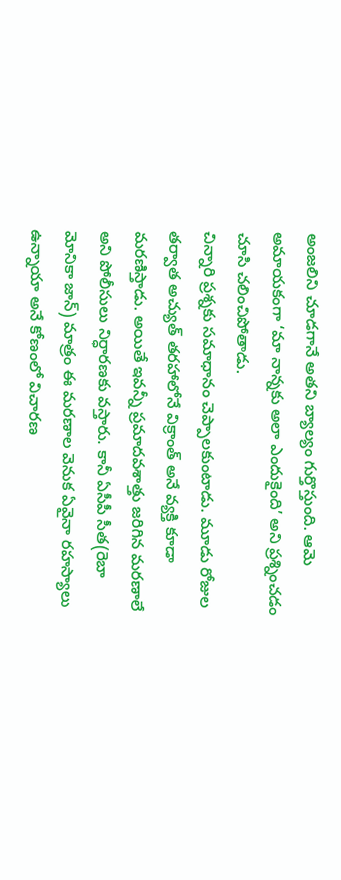అంజలిని చూడగానే అతని బ్యాల్యం గుర్తొస్తుంది. ఆమె అమాయకంగా ‘మా నాన్నకు అలా ఎందుకైంది’ అని ప్రశ్నించడం చూసి చలించిపోతాడు.
చిన్నారి ప్రశ్నకు సమాధానం చెప్పాలకుంటాడు. మూడు రోజుల తర్వాత అచ్యుత్ తరహాలోనే విక్రాంత్ అనే వ్యక్తి కూడా మరణిస్తాడు. అయితే ఇవన్నీ ప్రమాదవశాత్తు జరిగిన మరణాలే అని పోలీసులు నిర్ధారణకు వస్తారు. కానీ ఏసీపీ సీత(రెబా మోనికా జాన్) మాత్రం ఈ మరణాల వెనుక ఏవైనా రహస్యాలు ఉన్నాయా అనే కోణంలో విచారణ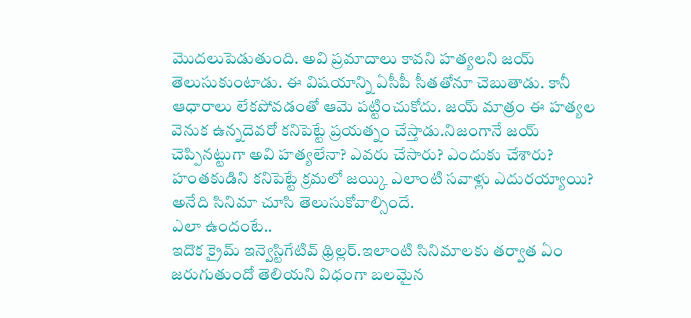మొదలుపెడుతుంది. అవి ప్రమాదాలు కావని హత్యలని జయ్ తెలుసుకుంటాడు. ఈ విషయాన్ని ఏసీపీ సీతతోనూ చెబుతాడు. కానీ ఆధారాలు లేకపోవడంతో ఆమె పట్టించుకోదు. జయ్ మాత్రం ఈ హత్యల వెనుక ఉన్నదెవరో కనిపెట్టే ప్రయత్నం చేస్తాడు.నిజంగానే జయ్ చెప్పినట్టుగా అవి హత్యలేనా? ఎవరు చేసారు? ఎందుకు చేశారు? హంతకుడిని కనిపెట్టే క్రమలో జయ్కి ఎలాంటి సవాళ్లు ఎదురయ్యాయి? అనేది సినిమా చూసి తెలుసుకోవాల్సిందే.
ఎలా ఉందంటే..
ఇదొక క్రైమ్ ఇన్వెస్టిగేటివ్ థ్రిల్లర్.ఇలాంటి సినిమాలకు తర్వాత ఏం జరుగుతుందో తెలియని విధంగా బలమైన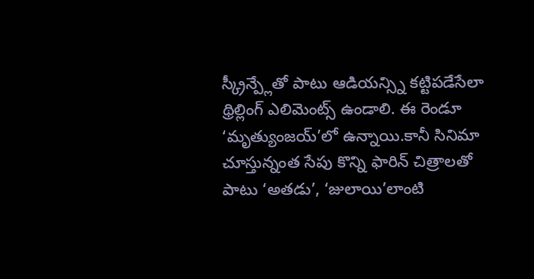స్క్రీన్ప్లేతో పాటు ఆడియన్స్ని కట్టిపడేసేలా థ్రిల్లింగ్ ఎలిమెంట్స్ ఉండాలి. ఈ రెండూ ‘మృత్యుంజయ్’లో ఉన్నాయి.కానీ సినిమా చూస్తున్నంత సేపు కొన్ని ఫారిన్ చిత్రాలతో పాటు ‘అతడు’, ‘జులాయి’లాంటి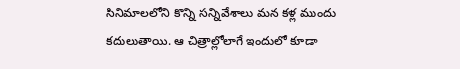సినిమాలలోని కొన్ని సన్నివేశాలు మన కళ్ల ముందు కదులుతాయి. ఆ చిత్రాల్లోలాగే ఇందులో కూడా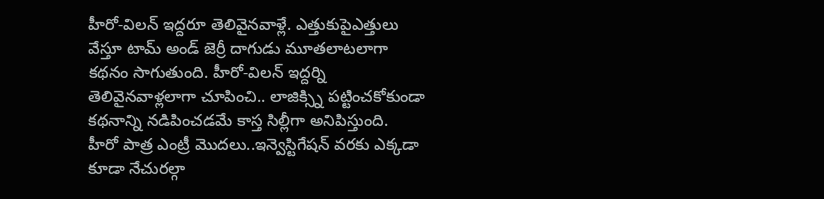హీరో-విలన్ ఇద్దరూ తెలివైనవాళ్లే. ఎత్తుకుపైఎత్తులు వేస్తూ టామ్ అండ్ జెర్రీ దాగుడు మూతలాటలాగా కథనం సాగుతుంది. హీరో-విలన్ ఇద్దర్ని తెలివైనవాళ్లలాగా చూపించి.. లాజిక్స్ని పట్టించకోకుండా కథనాన్ని నడిపించడమే కాస్త సిల్లీగా అనిపిస్తుంది.
హీరో పాత్ర ఎంట్రీ మొదలు..ఇన్వెస్టిగేషన్ వరకు ఎక్కడా కూడా నేచురల్గా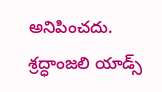అనిపించదు. శ్రద్ధాంజలి యాడ్స్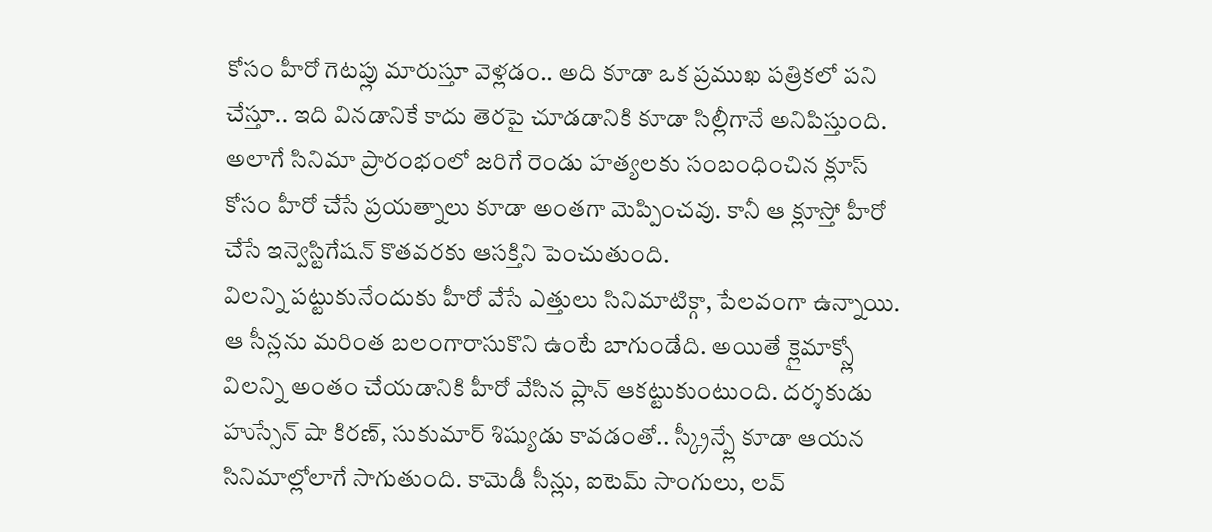కోసం హీరో గెటప్లు మారుస్తూ వెళ్లడం.. అది కూడా ఒక ప్రముఖ పత్రికలో పని చేస్తూ.. ఇది వినడానికే కాదు తెరపై చూడడానికి కూడా సిల్లీగానే అనిపిస్తుంది. అలాగే సినిమా ప్రారంభంలో జరిగే రెండు హత్యలకు సంబంధించిన క్లూస్ కోసం హీరో చేసే ప్రయత్నాలు కూడా అంతగా మెప్పించవు. కానీ ఆ క్లూస్తో హీరో చేసే ఇన్వెస్టిగేషన్ కొతవరకు ఆసక్తిని పెంచుతుంది.
విలన్ని పట్టుకునేందుకు హీరో వేసే ఎత్తులు సినిమాటిక్గా, పేలవంగా ఉన్నాయి. ఆ సీన్లను మరింత బలంగారాసుకొని ఉంటే బాగుండేది. అయితే క్లైమాక్స్లో విలన్ని అంతం చేయడానికి హీరో వేసిన ప్లాన్ ఆకట్టుకుంటుంది. దర్శకుడు హుస్సేన్ షా కిరణ్, సుకుమార్ శిష్యుడు కావడంతో.. స్క్రీన్ప్లే కూడా ఆయన సినిమాల్లోలాగే సాగుతుంది. కామెడీ సీన్లు, ఐటెమ్ సాంగులు, లవ్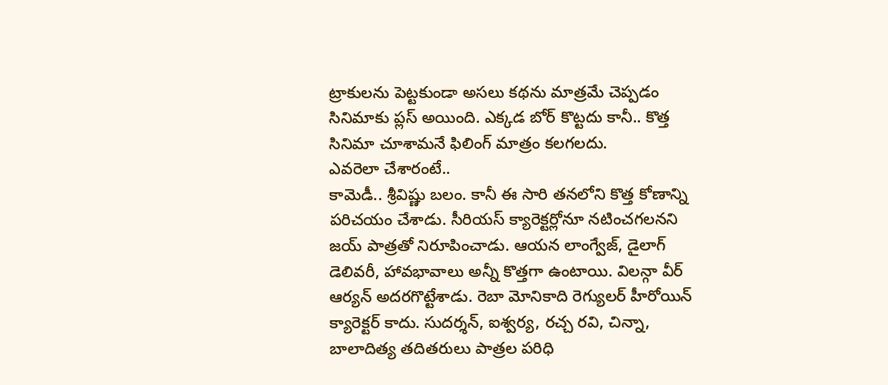ట్రాకులను పెట్టకుండా అసలు కథను మాత్రమే చెప్పడం సినిమాకు ప్లస్ అయింది. ఎక్కడ బోర్ కొట్టదు కానీ.. కొత్త సినిమా చూశామనే ఫిలింగ్ మాత్రం కలగలదు.
ఎవరెలా చేశారంటే..
కామెడీ.. శ్రీవిష్ణు బలం. కానీ ఈ సారి తనలోని కొత్త కోణాన్ని పరిచయం చేశాడు. సీరియస్ క్యారెక్టర్లోనూ నటించగలనని జయ్ పాత్రతో నిరూపించాడు. ఆయన లాంగ్వేజ్, డైలాగ్ డెలివరీ, హావభావాలు అన్నీ కొత్తగా ఉంటాయి. విలన్గా వీర్ ఆర్యన్ అదరగొట్టేశాడు. రెబా మోనికాది రెగ్యులర్ హీరోయిన్ క్యారెక్టర్ కాదు. సుదర్శన్, ఐశ్వర్య, రచ్చ రవి, చిన్నా, బాలాదిత్య తదితరులు పాత్రల పరిధి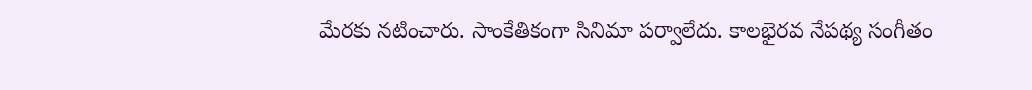మేరకు నటించారు. సాంకేతికంగా సినిమా పర్వాలేదు. కాలభైరవ నేపథ్య సంగీతం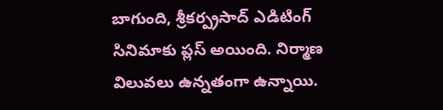బాగుంది, శ్రీకర్ప్రసాద్ ఎడిటింగ్ సినిమాకు ప్లస్ అయింది. నిర్మాణ విలువలు ఉన్నతంగా ఉన్నాయి.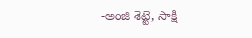-అంజి శెట్టె, సాక్షి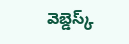వెబ్డెస్క్